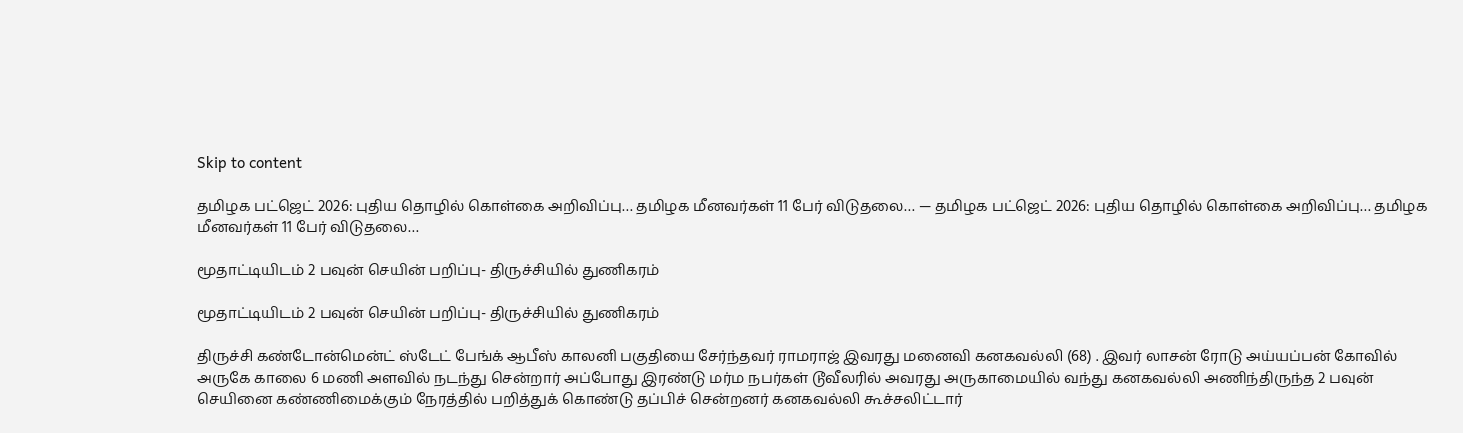Skip to content

தமிழக பட்ஜெட் 2026: புதிய தொழில் கொள்கை அறிவிப்பு… தமிழக மீனவர்கள் 11 பேர் விடுதலை… — தமிழக பட்ஜெட் 2026: புதிய தொழில் கொள்கை அறிவிப்பு… தமிழக மீனவர்கள் 11 பேர் விடுதலை…

மூதாட்டியிடம் 2 பவுன் செயின் பறிப்பு- திருச்சியில் துணிகரம்

மூதாட்டியிடம் 2 பவுன் செயின் பறிப்பு- திருச்சியில் துணிகரம்

திருச்சி கண்டோன்மென்ட் ஸ்டேட் பேங்க் ஆபீஸ் காலனி பகுதியை சேர்ந்தவர் ராமராஜ் இவரது மனைவி கனகவல்லி (68) . இவர் லாசன் ரோடு அய்யப்பன் கோவில் அருகே காலை 6 மணி அளவில் நடந்து சென்றார் அப்போது இரண்டு மர்ம நபர்கள் டூவீலரில் அவரது அருகாமையில் வந்து கனகவல்லி அணிந்திருந்த 2 பவுன் செயினை கண்ணிமைக்கும் நேரத்தில் பறித்துக் கொண்டு தப்பிச் சென்றனர் கனகவல்லி கூச்சலிட்டார்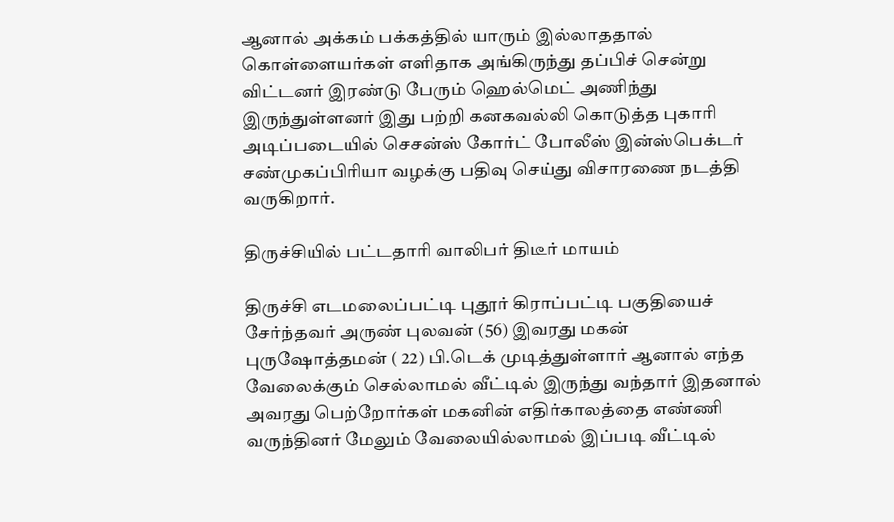ஆனால் அக்கம் பக்கத்தில் யாரும் இல்லாததால் கொள்ளையர்கள் எளிதாக அங்கிருந்து தப்பிச் சென்று விட்டனர் இரண்டு பேரும் ஹெல்மெட் அணிந்து இருந்துள்ளனர் இது பற்றி கனகவல்லி கொடுத்த புகாரி அடிப்படையில் செசன்ஸ் கோர்ட் போலீஸ் இன்ஸ்பெக்டர் சண்முகப்பிரியா வழக்கு பதிவு செய்து விசாரணை நடத்தி வருகிறார்.

திருச்சியில் பட்டதாரி வாலிபர் திடீர் மாயம்

திருச்சி எடமலைப்பட்டி புதூர் கிராப்பட்டி பகுதியைச் சேர்ந்தவர் அருண் புலவன் (56) இவரது மகன் புருஷோத்தமன் ( 22) பி.டெக் முடித்துள்ளார் ஆனால் எந்த வேலைக்கும் செல்லாமல் வீட்டில் இருந்து வந்தார் இதனால் அவரது பெற்றோர்கள் மகனின் எதிர்காலத்தை எண்ணி வருந்தினர் மேலும் வேலையில்லாமல் இப்படி வீட்டில்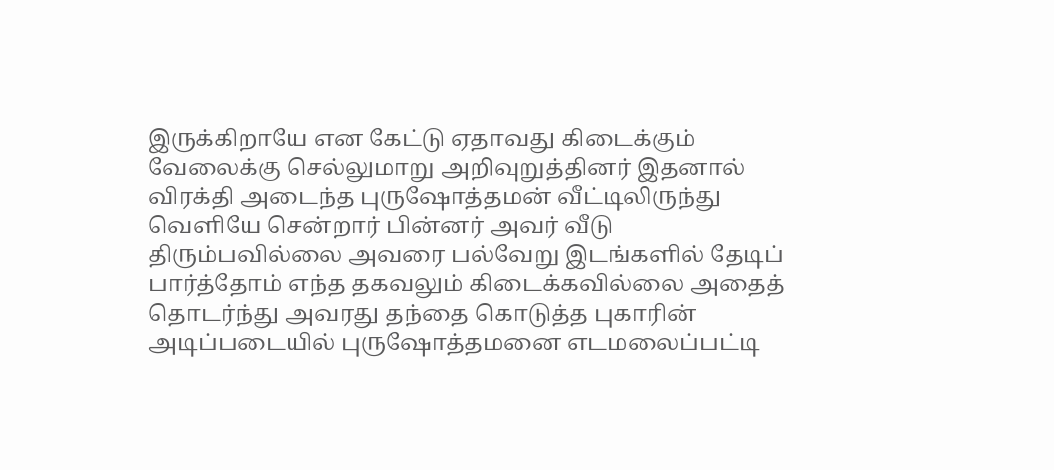இருக்கிறாயே என கேட்டு ஏதாவது கிடைக்கும் வேலைக்கு செல்லுமாறு அறிவுறுத்தினர் இதனால் விரக்தி அடைந்த புருஷோத்தமன் வீட்டிலிருந்து வெளியே சென்றார் பின்னர் அவர் வீடு திரும்பவில்லை அவரை பல்வேறு இடங்களில் தேடிப் பார்த்தோம் எந்த தகவலும் கிடைக்கவில்லை அதைத் தொடர்ந்து அவரது தந்தை கொடுத்த புகாரின் அடிப்படையில் புருஷோத்தமனை எடமலைப்பட்டி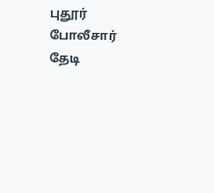புதூர் போலீசார் தேடி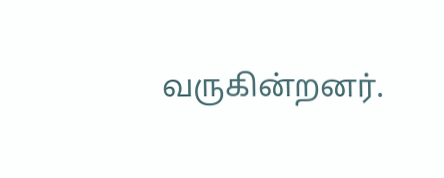வருகின்றனர்.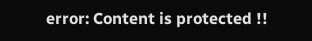error: Content is protected !!